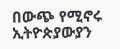በውጭ የሚኖሩ ኢትዮጵያውያን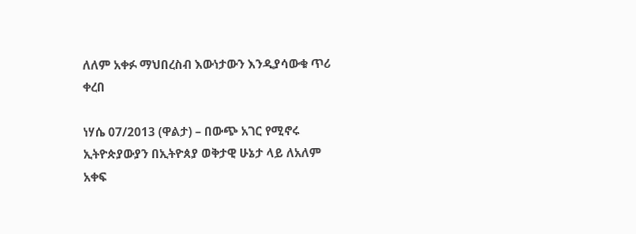ለለም አቀፉ ማህበረስብ እውነታውን እንዲያሳውቁ ጥሪ ቀረበ

ነሃሴ 07/2013 (ዋልታ) – በውጭ አገር የሚኖሩ ኢትዮጵያውያን በኢትዮጰያ ወቅታዊ ሁኔታ ላይ ለአለም አቀፍ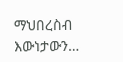ማህበረስብ እውነታውን…